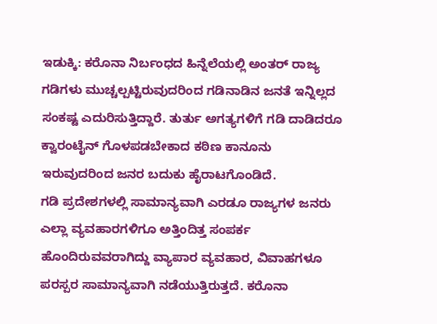ಇಡುಕ್ಕಿ: ಕರೊನಾ ನಿರ್ಬಂಧದ ಹಿನ್ನೆಲೆಯಲ್ಲಿ ಅಂತರ್ ರಾಜ್ಯ ಗಡಿಗಳು ಮುಚ್ಚಲ್ಪಟ್ಟಿರುವುದರಿಂದ ಗಡಿನಾಡಿನ ಜನತೆ ಇನ್ನಿಲ್ಲದ ಸಂಕಷ್ಟ ಎದುರಿಸುತ್ತಿದ್ದಾರೆ. ತುರ್ತು ಅಗತ್ಯಗಳಿಗೆ ಗಡಿ ದಾಡಿದರೂ ಕ್ವಾರಂಟೈನ್ ಗೊಳಪಡಬೇಕಾದ ಕಠಿಣ ಕಾನೂನು ಇರುವುದರಿಂದ ಜನರ ಬದುಕು ಹೈರಾಟಗೊಂಡಿದೆ.
ಗಡಿ ಪ್ರದೇಶಗಳಲ್ಲಿ ಸಾಮಾನ್ಯವಾಗಿ ಎರಡೂ ರಾಜ್ಯಗಳ ಜನರು ಎಲ್ಲಾ ವ್ಯವಹಾರಗಳಿಗೂ ಅತ್ತಿಂದಿತ್ತ ಸಂಪರ್ಕ ಹೊಂದಿರುವವರಾಗಿದ್ದು ವ್ಯಾಪಾರ ವ್ಯವಹಾರ, ವಿವಾಹಗಳೂ ಪರಸ್ಪರ ಸಾಮಾನ್ಯವಾಗಿ ನಡೆಯುತ್ತಿರುತ್ತದೆ. ಕರೊನಾ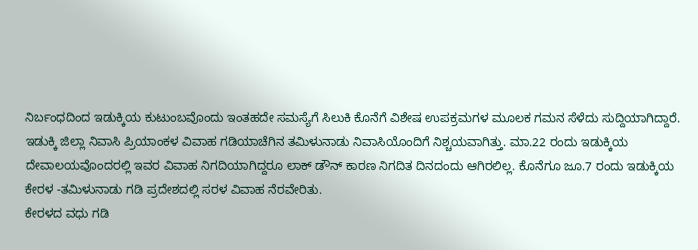ನಿರ್ಬಂಧದಿಂದ ಇಡುಕ್ಕಿಯ ಕುಟುಂಬವೊಂದು ಇಂತಹದೇ ಸಮಸ್ಯೆಗೆ ಸಿಲುಕಿ ಕೊನೆಗೆ ವಿಶೇಷ ಉಪಕ್ರಮಗಳ ಮೂಲಕ ಗಮನ ಸೆಳೆದು ಸುದ್ದಿಯಾಗಿದ್ದಾರೆ.
ಇಡುಕ್ಕಿ ಜಿಲ್ಲಾ ನಿವಾಸಿ ಪ್ರಿಯಾಂಕಳ ವಿವಾಹ ಗಡಿಯಾಚೆಗಿನ ತಮಿಳುನಾಡು ನಿವಾಸಿಯೊಂದಿಗೆ ನಿಶ್ಚಯವಾಗಿತ್ತು. ಮಾ.22 ರಂದು ಇಡುಕ್ಕಿಯ ದೇವಾಲಯವೊಂದರಲ್ಲಿ ಇವರ ವಿವಾಹ ನಿಗದಿಯಾಗಿದ್ದರೂ ಲಾಕ್ ಡೌನ್ ಕಾರಣ ನಿಗದಿತ ದಿನದಂದು ಆಗಿರಲಿಲ್ಲ. ಕೊನೆಗೂ ಜೂ.7 ರಂದು ಇಡುಕ್ಕಿಯ ಕೇರಳ -ತಮಿಳುನಾಡು ಗಡಿ ಪ್ರದೇಶದಲ್ಲಿ ಸರಳ ವಿವಾಹ ನೆರವೇರಿತು.
ಕೇರಳದ ವಧು ಗಡಿ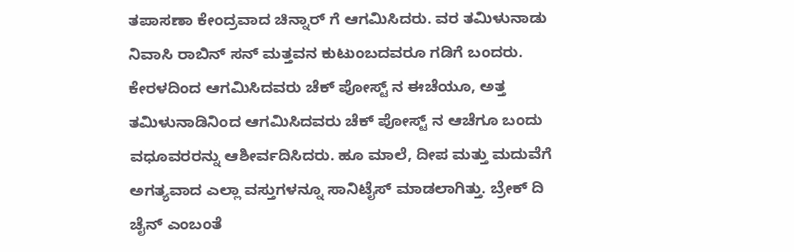ತಪಾಸಣಾ ಕೇಂದ್ರವಾದ ಚಿನ್ನಾರ್ ಗೆ ಆಗಮಿಸಿದರು. ವರ ತಮಿಳುನಾಡು ನಿವಾಸಿ ರಾಬಿನ್ ಸನ್ ಮತ್ತವನ ಕುಟುಂಬದವರೂ ಗಡಿಗೆ ಬಂದರು. ಕೇರಳದಿಂದ ಆಗಮಿಸಿದವರು ಚೆಕ್ ಪೋಸ್ಟ್ ನ ಈಚೆಯೂ, ಅತ್ತ ತಮಿಳುನಾಡಿನಿಂದ ಆಗಮಿಸಿದವರು ಚೆಕ್ ಪೋಸ್ಟ್ ನ ಆಚೆಗೂ ಬಂದು ವಧೂವರರನ್ನು ಆಶೀರ್ವದಿಸಿದರು. ಹೂ ಮಾಲೆ, ದೀಪ ಮತ್ತು ಮದುವೆಗೆ ಅಗತ್ಯವಾದ ಎಲ್ಲಾ ವಸ್ತುಗಳನ್ನೂ ಸಾನಿಟೈಸ್ ಮಾಡಲಾಗಿತ್ತು. ಬ್ರೇಕ್ ದಿ ಚೈನ್ ಎಂಬಂತೆ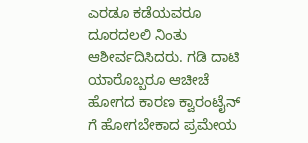ಎರಡೂ ಕಡೆಯವರೂ ದೂರದಲಲಿ ನಿಂತು ಆಶೀರ್ವದಿಸಿದರು. ಗಡಿ ದಾಟಿ ಯಾರೊಬ್ಬರೂ ಆಚೀಚೆ ಹೋಗದ ಕಾರಣ ಕ್ವಾರಂಟೈನ್ ಗೆ ಹೋಗಬೇಕಾದ ಪ್ರಮೇಯ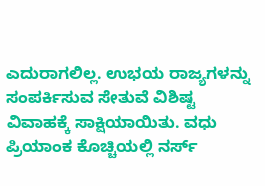ಎದುರಾಗಲಿಲ್ಲ. ಉಭಯ ರಾಜ್ಯಗಳನ್ನು ಸಂಪರ್ಕಿಸುವ ಸೇತುವೆ ವಿಶಿಷ್ಟ ವಿವಾಹಕ್ಕೆ ಸಾಕ್ಷಿಯಾಯಿತು. ವಧು ಪ್ರಿಯಾಂಕ ಕೊಚ್ಚಿಯಲ್ಲಿ ನರ್ಸ್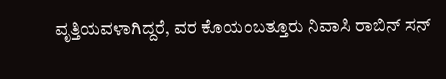ವೃತ್ತಿಯವಳಾಗಿದ್ದರೆ, ವರ ಕೊಯಂಬತ್ತೂರು ನಿವಾಸಿ ರಾಬಿನ್ ಸನ್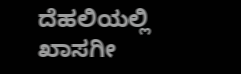ದೆಹಲಿಯಲ್ಲಿ ಖಾಸಗೀ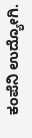ಕಂಪೆನಿ ಉದ್ಯೋಗಿ.